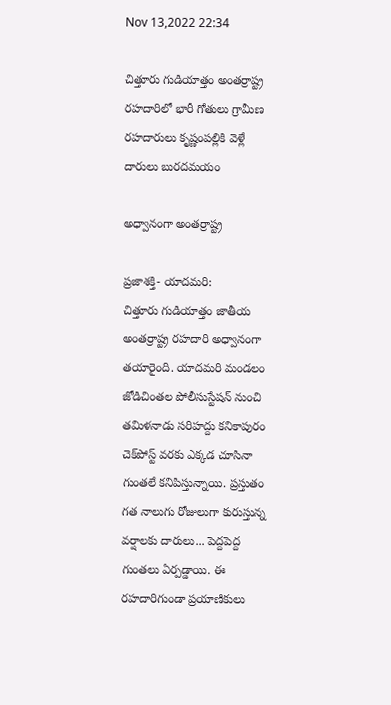Nov 13,2022 22:34

చిత్తూరు గుడియాత్తం అంతర్రాష్ట్ర రహదారిలో భారీ గోతులు గ్రామీణ రహదారులు కృష్ణంపల్లికి వెళ్లే దారులు బురదమయం

అధ్వానంగా అంతర్రాష్ట్ర

ప్రజాశక్తి- యాదమరి:
చిత్తూరు గుడియాత్తం జాతీయ అంతర్రాష్ట్ర రహదారి అధ్వానంగా తయారైంది. యాదమరి మండలం జోడిచింతల పోలీసుస్టేషన్‌ నుంచి తమిళనాడు సరిహద్దు కనికాపురం చెక్‌పోస్ట్‌ వరకు ఎక్కడ చూసినా గుంతలే కనిపిస్తున్నాయి. ప్రస్తుతం గత నాలుగు రోజులుగా కురుస్తున్న వర్షాలకు దారులు... పెద్దపెద్ద గుంతలు ఏర్పడ్డాయి. ఈ రహదారిగుండా ప్రయాణికులు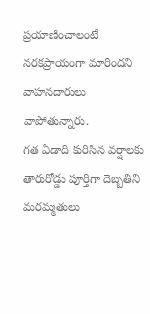ప్రయాణించాలంటే నరకప్రాయంగా మారిందని వాహనదారులు వాపోతున్నారు.
గత ఏడాది కురిసిన వర్షాలకు తారురోడ్డు పూర్తిగా దెబ్బతిని మరమ్మతులు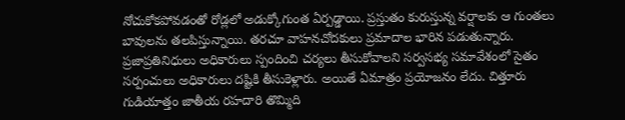నోచుకోకపోవడంతో రోడ్లలో అడుక్కోగుంత ఏర్పడ్డాయి. ప్రస్తుతం కురుస్తున్న వర్షాలకు ఆ గుంతలు బావులను తలపిస్తున్నాయి. తరచూ వాహనచోదకులు ప్రమాదాల భారిన పడుతున్నారు. ప్రజాప్రతినిధులు అధికారులు స్పందించి చర్యలు తీసుకోవాలని సర్వసభ్య సమావేశంలో సైతం సర్పంచులు అధికారులు దష్టికి తీసుకెళ్లారు. అయితే ఏమాత్రం ప్రయోజనం లేదు. చిత్తూరు గుడియాత్తం జాతీయ రహదారి తొమ్మిది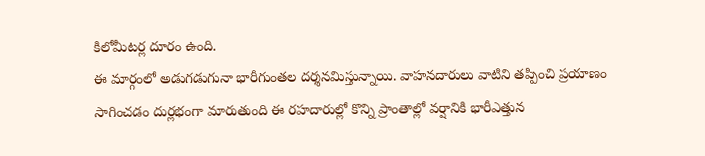కిలోమీటర్ల దూరం ఉంది.
ఈ మార్గంలో అడుగడుగునా భారీగుంతల దర్శనమిస్తున్నాయి. వాహనదారులు వాటిని తప్పించి ప్రయాణం సాగించడం దుర్లభంగా మారుతుంది ఈ రహదారుల్లో కొన్ని ప్రాంతాల్లో వర్షానికి భారీఎత్తున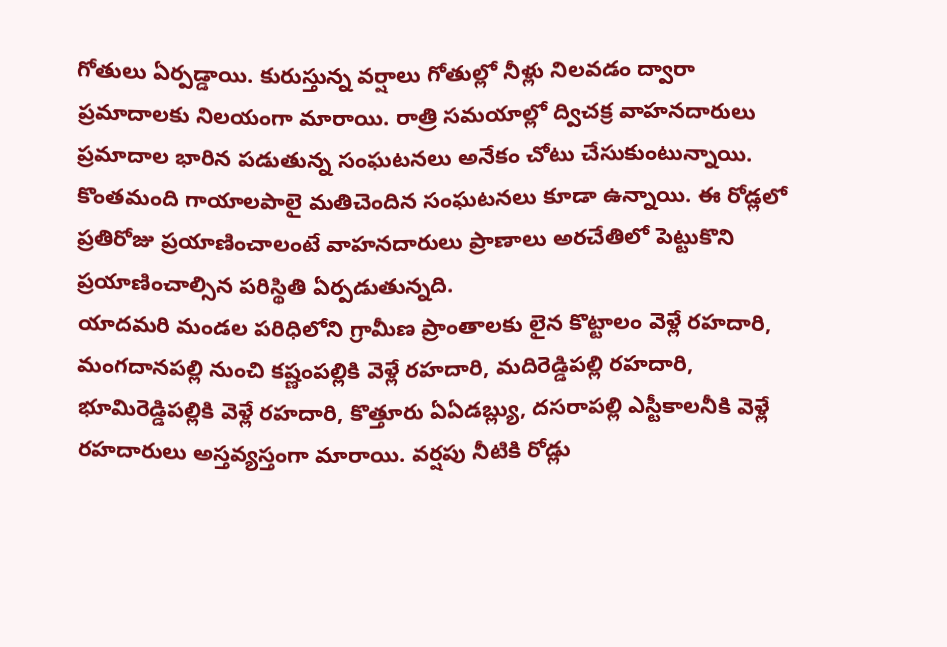గోతులు ఏర్పడ్డాయి. కురుస్తున్న వర్షాలు గోతుల్లో నీళ్లు నిలవడం ద్వారా ప్రమాదాలకు నిలయంగా మారాయి. రాత్రి సమయాల్లో ద్విచక్ర వాహనదారులు ప్రమాదాల భారిన పడుతున్న సంఘటనలు అనేకం చోటు చేసుకుంటున్నాయి. కొంతమంది గాయాలపాలై మతిచెందిన సంఘటనలు కూడా ఉన్నాయి. ఈ రోడ్లలో ప్రతిరోజు ప్రయాణించాలంటే వాహనదారులు ప్రాణాలు అరచేతిలో పెట్టుకొని ప్రయాణించాల్సిన పరిస్థితి ఏర్పడుతున్నది.
యాదమరి మండల పరిధిలోని గ్రామీణ ప్రాంతాలకు లైన కొట్టాలం వెళ్లే రహదారి, మంగదానపల్లి నుంచి కష్ణంపల్లికి వెళ్లే రహదారి, మదిరెడ్డిపల్లి రహదారి, భూమిరెడ్డిపల్లికి వెళ్లే రహదారి, కొత్తూరు ఏఏడబ్ల్యు, దసరాపల్లి ఎస్టీకాలనీకి వెళ్లే రహదారులు అస్తవ్యస్తంగా మారాయి. వర్షపు నీటికి రోడ్లు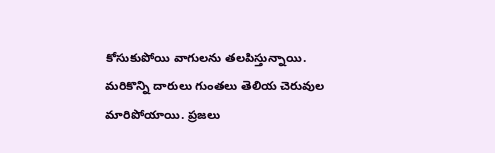కోసుకుపోయి వాగులను తలపిస్తున్నాయి. మరికొన్ని దారులు గుంతలు తెలియ చెరువుల మారిపోయాయి. ప్రజలు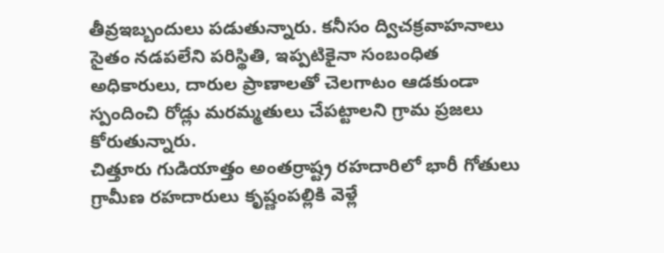తీవ్రఇబ్బందులు పడుతున్నారు. కనీసం ద్విచక్రవాహనాలు సైతం నడపలేని పరిస్థితి, ఇప్పటికైనా సంబంధిత అధికారులు, దారుల ప్రాణాలతో చెలగాటం ఆడకుండా స్పందించి రోడ్లు మరమ్మతులు చేపట్టాలని గ్రామ ప్రజలు కోరుతున్నారు.
చిత్తూరు గుడియాత్తం అంతర్రాష్ట్ర రహదారిలో భారీ గోతులు గ్రామీణ రహదారులు కృష్ణంపల్లికి వెళ్లే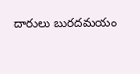దారులు బురదమయం